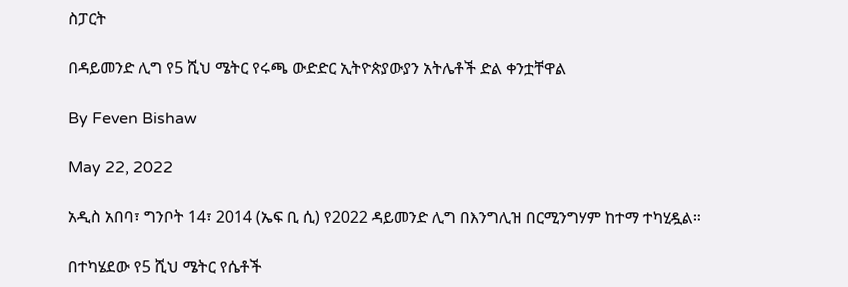ስፓርት

በዳይመንድ ሊግ የ5 ሺህ ሜትር የሩጫ ውድድር ኢትዮጵያውያን አትሌቶች ድል ቀንቷቸዋል

By Feven Bishaw

May 22, 2022

አዲስ አበባ፣ ግንቦት 14፣ 2014 (ኤፍ ቢ ሲ) የ2022 ዳይመንድ ሊግ በእንግሊዝ በርሚንግሃም ከተማ ተካሂዷል።

በተካሄደው የ5 ሺህ ሜትር የሴቶች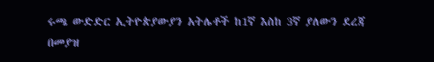ሩጫ ውድድር ኢትዮጵያውያን አትሌቶች ከ1ኛ እስከ 3ኛ ያለውን ደረጃ በመያዝ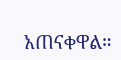አጠናቀዋል።